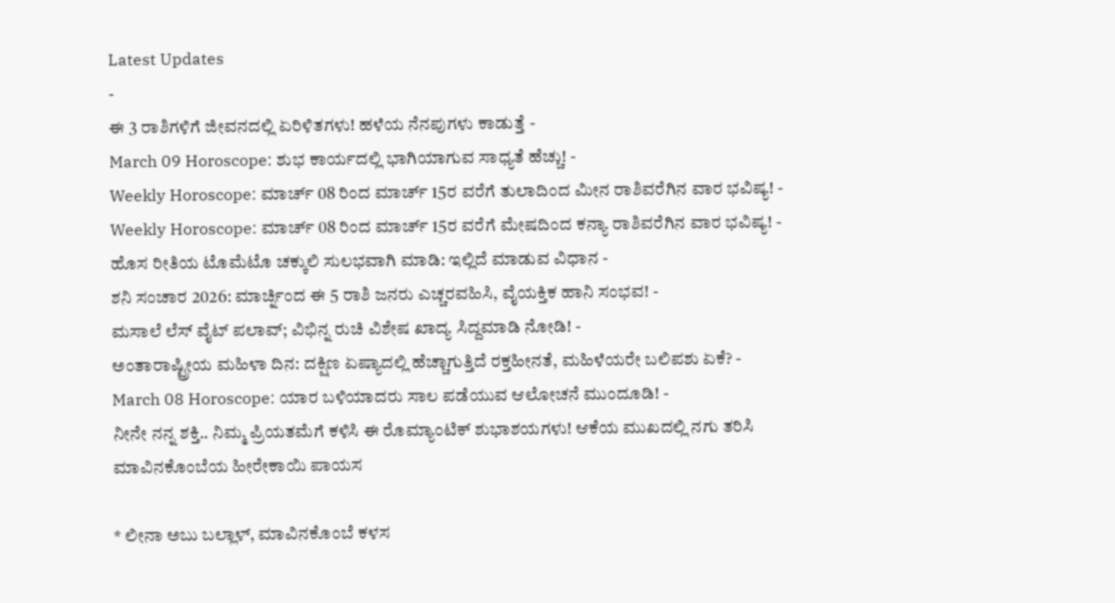Latest Updates
-
ಈ 3 ರಾಶಿಗಳಿಗೆ ಜೀವನದಲ್ಲಿ ಏರಿಳಿತಗಳು! ಹಳೆಯ ನೆನಪುಗಳು ಕಾಡುತ್ತೆ -
March 09 Horoscope: ಶುಭ ಕಾರ್ಯದಲ್ಲಿ ಭಾಗಿಯಾಗುವ ಸಾಧ್ಯತೆ ಹೆಚ್ಚು! -
Weekly Horoscope: ಮಾರ್ಚ್ 08 ರಿಂದ ಮಾರ್ಚ್ 15ರ ವರೆಗೆ ತುಲಾದಿಂದ ಮೀನ ರಾಶಿವರೆಗಿನ ವಾರ ಭವಿಷ್ಯ! -
Weekly Horoscope: ಮಾರ್ಚ್ 08 ರಿಂದ ಮಾರ್ಚ್ 15ರ ವರೆಗೆ ಮೇಷದಿಂದ ಕನ್ಯಾ ರಾಶಿವರೆಗಿನ ವಾರ ಭವಿಷ್ಯ! -
ಹೊಸ ರೀತಿಯ ಟೊಮೆಟೊ ಚಕ್ಕುಲಿ ಸುಲಭವಾಗಿ ಮಾಡಿ: ಇಲ್ಲಿದೆ ಮಾಡುವ ವಿಧಾನ -
ಶನಿ ಸಂಚಾರ 2026: ಮಾರ್ಚ್ನಿಂದ ಈ 5 ರಾಶಿ ಜನರು ಎಚ್ಚರವಹಿಸಿ, ವೈಯಕ್ತಿಕ ಹಾನಿ ಸಂಭವ! -
ಮಸಾಲೆ ಲೆಸ್ ವೈಟ್ ಪಲಾವ್; ವಿಭಿನ್ನ ರುಚಿ ವಿಶೇಷ ಖಾದ್ಯ ಸಿದ್ದಮಾಡಿ ನೋಡಿ! -
ಅಂತಾರಾಷ್ಟ್ರೀಯ ಮಹಿಳಾ ದಿನ: ದಕ್ಷಿಣ ಏಷ್ಯಾದಲ್ಲಿ ಹೆಚ್ಚಾಗುತ್ತಿದೆ ರಕ್ತಹೀನತೆ, ಮಹಿಳೆಯರೇ ಬಲಿಪಶು ಏಕೆ? -
March 08 Horoscope: ಯಾರ ಬಳಿಯಾದರು ಸಾಲ ಪಡೆಯುವ ಆಲೋಚನೆ ಮುಂದೂಡಿ! -
ನೀನೇ ನನ್ನ ಶಕ್ತಿ.. ನಿಮ್ಮ ಪ್ರಿಯತಮೆಗೆ ಕಳಿಸಿ ಈ ರೊಮ್ಯಾಂಟಿಕ್ ಶುಭಾಶಯಗಳು! ಆಕೆಯ ಮುಖದಲ್ಲಿ ನಗು ತರಿಸಿ
ಮಾವಿನಕೊಂಬೆಯ ಹೀರೇಕಾಯಿ ಪಾಯಸ

* ಲೀನಾ ಅಬು ಬಲ್ಲಾಳ್, ಮಾವಿನಕೊಂಬೆ ಕಳಸ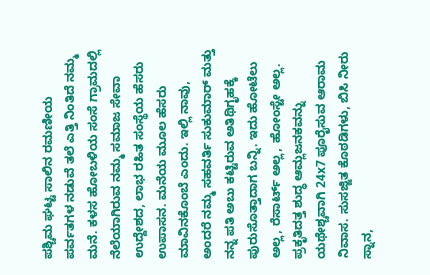ಪಶ್ಚಿಮ ಘಟ್ಟ ಸಾಲಿನ ರಮಣೀಯ ಪರ್ವತಗಳ ನಡುವೆ ತಲೆ ಎತ್ತಿ ನಿಂತಿದೆ ನಮ್ಮ ಮನೆ. ಕಳಸ ಹೋಬಳಿಯ ಸಂಸೆ ಗ್ರಾಮದಲ್ಲಿ ನೆಲೆಯಾಗಿರುವ ನಮ್ಮ ಸಮಾಜ ಸೇವಾ ಉದ್ದೇಶದ, ಲಾಭ ರಹಿತ ಸಂಸ್ಥೆಯ ಹೆಸರು ಉಪಾಸನ. ಮನೆಯ ಮೂಲ ಹೆಸರು ಮಾವಿನಕೊಂಬೆ ಎಂದು. ಇಲ್ಲಿ ನಾವು, ಅಂದರೆ ನಮ್ಮ ಸಹವರ್ತಿ ಸುಕುಮಾರ್ ಮತ್ತು ನನ್ನ ಪತಿ ಅಬು ಕಟ್ಟಿರುವ ಅತಿಥಿಗೃಹಕ್ಕೆ ಪುರುಸೊತ್ತಾದಾಗ ಬನ್ನಿ. ಇದು ಹೋಟೆಲು ಅಲ್ಲ, ರೆಸಾರ್ಟ್ ಅಲ್ಲ, ಹೋಂಸ್ಟೇ ಅಲ್ಲ. ಪ್ರಕೃತಿದತ್ತ ಶುದ್ಧ ಆಮ್ಲಜನಕವನ್ನು ಯಥೇಶ್ಚವಾಗಿ 24x7 ಪೂರೈಸುವ ಆರಾಮ ನಿವಾಸ. ಸುಸಜ್ಜಿತ ಕೊಠಡಿಗಳು, ಬಿಸಿ ನೀರು ಸ್ನಾನ,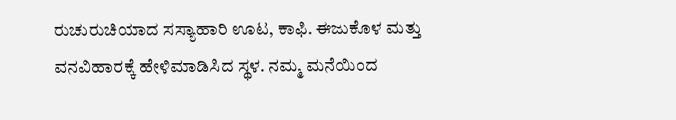ರುಚುರುಚಿಯಾದ ಸಸ್ಯಾಹಾರಿ ಊಟ, ಕಾಫಿ. ಈಜುಕೊಳ ಮತ್ತು ವನವಿಹಾರಕ್ಕೆ ಹೇಳಿಮಾಡಿಸಿದ ಸ್ಥಳ. ನಮ್ಮ ಮನೆಯಿಂದ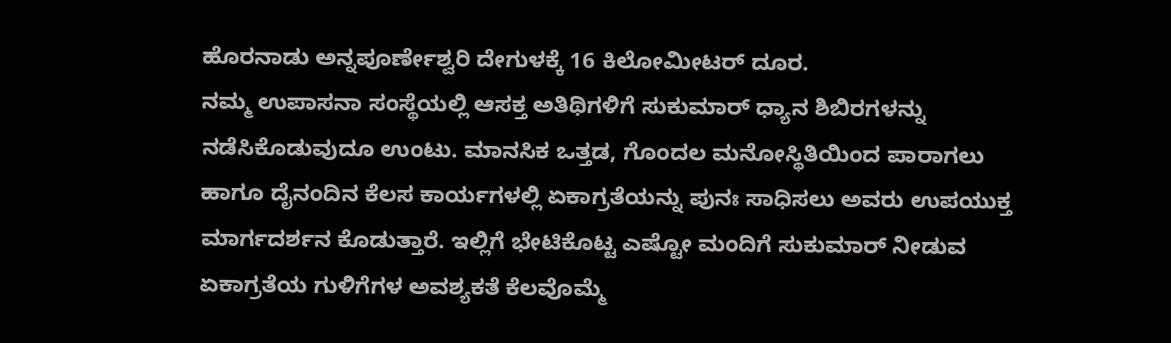ಹೊರನಾಡು ಅನ್ನಪೂರ್ಣೇಶ್ವರಿ ದೇಗುಳಕ್ಕೆ 16 ಕಿಲೋಮೀಟರ್ ದೂರ.
ನಮ್ಮ ಉಪಾಸನಾ ಸಂಸ್ಥೆಯಲ್ಲಿ ಆಸಕ್ತ ಅತಿಥಿಗಳಿಗೆ ಸುಕುಮಾರ್ ಧ್ಯಾನ ಶಿಬಿರಗಳನ್ನು ನಡೆಸಿಕೊಡುವುದೂ ಉಂಟು. ಮಾನಸಿಕ ಒತ್ತಡ, ಗೊಂದಲ ಮನೋಸ್ಥಿತಿಯಿಂದ ಪಾರಾಗಲು ಹಾಗೂ ದೈನಂದಿನ ಕೆಲಸ ಕಾರ್ಯಗಳಲ್ಲಿ ಏಕಾಗ್ರತೆಯನ್ನು ಪುನಃ ಸಾಧಿಸಲು ಅವರು ಉಪಯುಕ್ತ ಮಾರ್ಗದರ್ಶನ ಕೊಡುತ್ತಾರೆ. ಇಲ್ಲಿಗೆ ಭೇಟಿಕೊಟ್ಟ ಎಷ್ಟೋ ಮಂದಿಗೆ ಸುಕುಮಾರ್ ನೀಡುವ ಏಕಾಗ್ರತೆಯ ಗುಳಿಗೆಗಳ ಅವಶ್ಯಕತೆ ಕೆಲವೊಮ್ಮೆ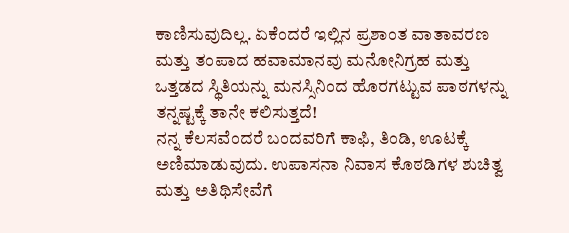ಕಾಣಿಸುವುದಿಲ್ಲ. ಏಕೆಂದರೆ ಇಲ್ಲಿನ ಪ್ರಶಾಂತ ವಾತಾವರಣ ಮತ್ತು ತಂಪಾದ ಹವಾಮಾನವು ಮನೋನಿಗ್ರಹ ಮತ್ತು ಒತ್ತಡದ ಸ್ಥಿತಿಯನ್ನು ಮನಸ್ಸಿನಿಂದ ಹೊರಗಟ್ಟುವ ಪಾಠಗಳನ್ನು ತನ್ನಷ್ಟಕ್ಕೆ ತಾನೇ ಕಲಿಸುತ್ತದೆ!
ನನ್ನ ಕೆಲಸವೆಂದರೆ ಬಂದವರಿಗೆ ಕಾಫಿ, ತಿಂಡಿ, ಊಟಕ್ಕೆ ಅಣಿಮಾಡುವುದು. ಉಪಾಸನಾ ನಿವಾಸ ಕೊಠಡಿಗಳ ಶುಚಿತ್ವ ಮತ್ತು ಅತಿಥಿಸೇವೆಗೆ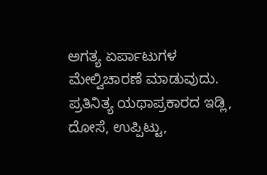ಅಗತ್ಯ ಏರ್ಪಾಟುಗಳ ಮೇಲ್ವಿಚಾರಣೆ ಮಾಡುವುದು. ಪ್ರತಿನಿತ್ಯ ಯಥಾಪ್ರಕಾರದ ಇಡ್ಲಿ, ದೋಸೆ, ಉಪ್ಪಿಟ್ಟು,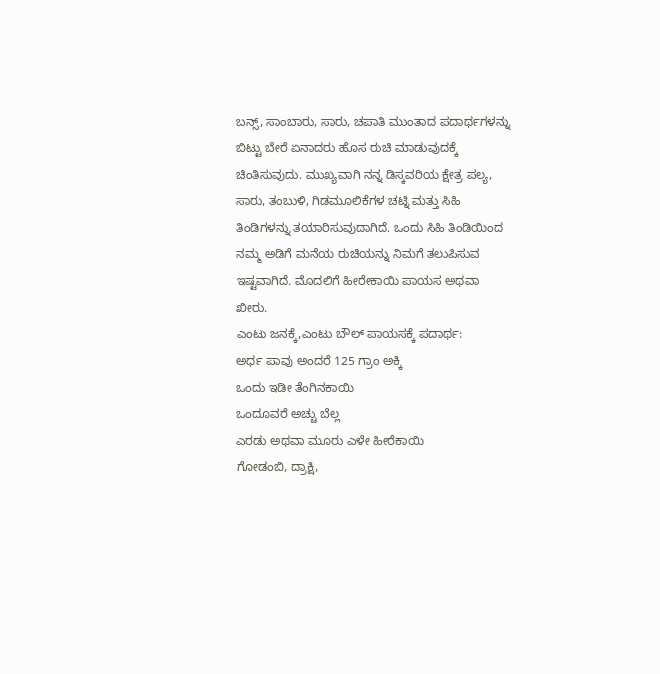ಬನ್ಸ್, ಸಾಂಬಾರು, ಸಾರು, ಚಪಾತಿ ಮುಂತಾದ ಪದಾರ್ಥಗಳನ್ನು ಬಿಟ್ಟು ಬೇರೆ ಏನಾದರು ಹೊಸ ರುಚಿ ಮಾಡುವುದಕ್ಕೆ ಚಿಂತಿಸುವುದು. ಮುಖ್ಯವಾಗಿ ನನ್ನ ಡಿಸ್ಕವರಿಯ ಕ್ಷೇತ್ರ ಪಲ್ಯ, ಸಾರು, ತಂಬುಳಿ, ಗಿಡಮೂಲಿಕೆಗಳ ಚಟ್ನಿ ಮತ್ತು ಸಿಹಿ ತಿಂಡಿಗಳನ್ನು ತಯಾರಿಸುವುದಾಗಿದೆ. ಒಂದು ಸಿಹಿ ತಿಂಡಿಯಿಂದ ನಮ್ಮ ಅಡಿಗೆ ಮನೆಯ ರುಚಿಯನ್ನು ನಿಮಗೆ ತಲುಪಿಸುವ ಇಷ್ಟವಾಗಿದೆ. ಮೊದಲಿಗೆ ಹೀರೇಕಾಯಿ ಪಾಯಸ ಅಥವಾ ಖೀರು.
ಎಂಟು ಜನಕ್ಕೆ,ಎಂಟು ಬೌಲ್ ಪಾಯಸಕ್ಕೆ ಪದಾರ್ಥ:
ಅರ್ಧ ಪಾವು ಅಂದರೆ 125 ಗ್ರಾಂ ಅಕ್ಕಿ
ಒಂದು ಇಡೀ ತೆಂಗಿನಕಾಯಿ
ಒಂದೂವರೆ ಅಚ್ಚು ಬೆಲ್ಲ
ಎರಡು ಅಥವಾ ಮೂರು ಎಳೇ ಹೀರೆಕಾಯಿ
ಗೋಡಂಬಿ, ದ್ರಾಕ್ಷಿ,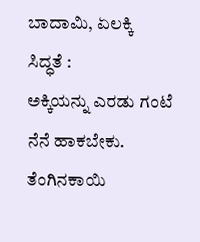ಬಾದಾಮಿ, ಏಲಕ್ಕಿ
ಸಿದ್ಧತೆ :
ಅಕ್ಕಿಯನ್ನು ಎರಡು ಗಂಟೆ ನೆನೆ ಹಾಕಬೇಕು. ತೆಂಗಿನಕಾಯಿ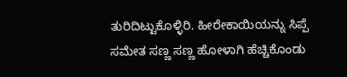ತುರಿದಿಟ್ಟುಕೊಳ್ಳಿರಿ. ಹೀರೇಕಾಯಿಯನ್ನು ಸಿಪ್ಪೆ ಸಮೇತ ಸಣ್ಣ ಸಣ್ಣ ಹೋಳಾಗಿ ಹೆಚ್ಚಿಕೊಂಡು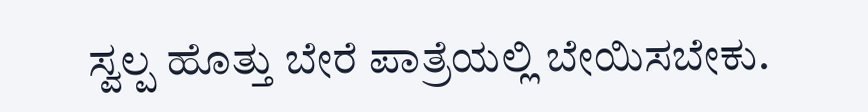ಸ್ವಲ್ಪ ಹೊತ್ತು ಬೇರೆ ಪಾತ್ರೆಯಲ್ಲಿ ಬೇಯಿಸಬೇಕು.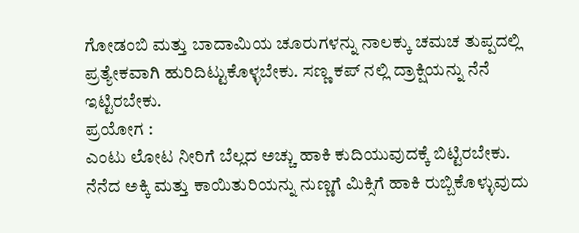ಗೋಡಂಬಿ ಮತ್ತು ಬಾದಾಮಿಯ ಚೂರುಗಳನ್ನು ನಾಲಕ್ಕು ಚಮಚ ತುಪ್ಪದಲ್ಲಿ ಪ್ರತ್ಯೇಕವಾಗಿ ಹುರಿದಿಟ್ಟುಕೊಳ್ಳಬೇಕು. ಸಣ್ಣ ಕಪ್ ನಲ್ಲಿ ದ್ರಾಕ್ಷಿಯನ್ನು ನೆನೆ ಇಟ್ಟಿರಬೇಕು.
ಪ್ರಯೋಗ :
ಎಂಟು ಲೋಟ ನೀರಿಗೆ ಬೆಲ್ಲದ ಅಚ್ಚು ಹಾಕಿ ಕುದಿಯುವುದಕ್ಕೆ ಬಿಟ್ಟಿರಬೇಕು. ನೆನೆದ ಅಕ್ಕಿ ಮತ್ತು ಕಾಯಿತುರಿಯನ್ನು ನುಣ್ಣಗೆ ಮಿಕ್ಸಿಗೆ ಹಾಕಿ ರುಬ್ಬಿಕೊಳ್ಳುವುದು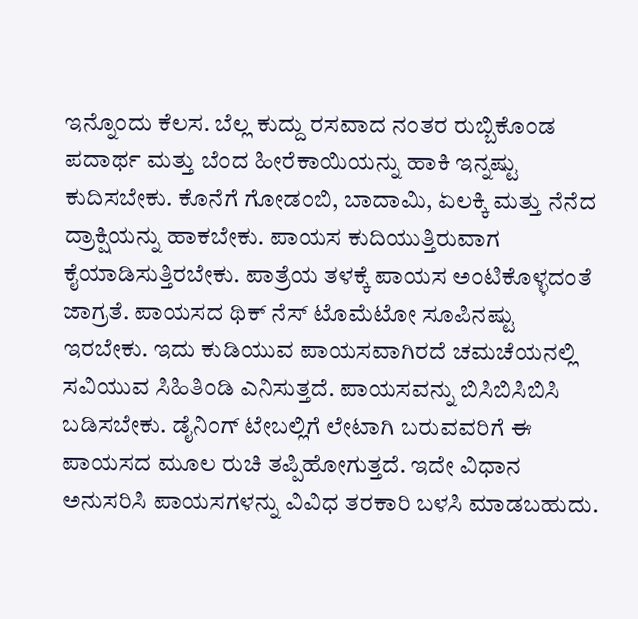ಇನ್ನೊಂದು ಕೆಲಸ. ಬೆಲ್ಲ ಕುದ್ದು ರಸವಾದ ನಂತರ ರುಬ್ಬಿಕೊಂಡ ಪದಾರ್ಥ ಮತ್ತು ಬೆಂದ ಹೀರೆಕಾಯಿಯನ್ನು ಹಾಕಿ ಇನ್ನಷ್ಟು ಕುದಿಸಬೇಕು. ಕೊನೆಗೆ ಗೋಡಂಬಿ, ಬಾದಾಮಿ, ಏಲಕ್ಕಿ ಮತ್ತು ನೆನೆದ ದ್ರಾಕ್ಷಿಯನ್ನು ಹಾಕಬೇಕು. ಪಾಯಸ ಕುದಿಯುತ್ತಿರುವಾಗ ಕೈಯಾಡಿಸುತ್ತಿರಬೇಕು. ಪಾತ್ರೆಯ ತಳಕ್ಕೆ ಪಾಯಸ ಅಂಟಿಕೊಳ್ಳದಂತೆ ಜಾಗ್ರತೆ. ಪಾಯಸದ ಥಿಕ್ ನೆಸ್ ಟೊಮೆಟೋ ಸೂಪಿನಷ್ಟು ಇರಬೇಕು. ಇದು ಕುಡಿಯುವ ಪಾಯಸವಾಗಿರದೆ ಚಮಚೆಯನಲ್ಲಿ ಸವಿಯುವ ಸಿಹಿತಿಂಡಿ ಎನಿಸುತ್ತದೆ. ಪಾಯಸವನ್ನು ಬಿಸಿಬಿಸಿಬಿಸಿ ಬಡಿಸಬೇಕು. ಡೈನಿಂಗ್ ಟೇಬಲ್ಲಿಗೆ ಲೇಟಾಗಿ ಬರುವವರಿಗೆ ಈ ಪಾಯಸದ ಮೂಲ ರುಚಿ ತಪ್ಪಿಹೋಗುತ್ತದೆ. ಇದೇ ವಿಧಾನ ಅನುಸರಿಸಿ ಪಾಯಸಗಳನ್ನು ವಿವಿಧ ತರಕಾರಿ ಬಳಸಿ ಮಾಡಬಹುದು.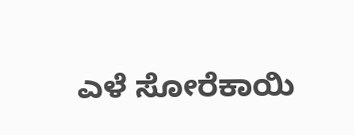ಎಳೆ ಸೋರೆಕಾಯಿ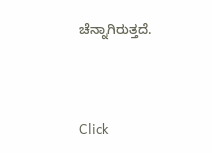ಚೆನ್ನಾಗಿರುತ್ತದೆ.



Click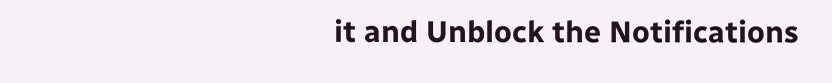it and Unblock the Notifications